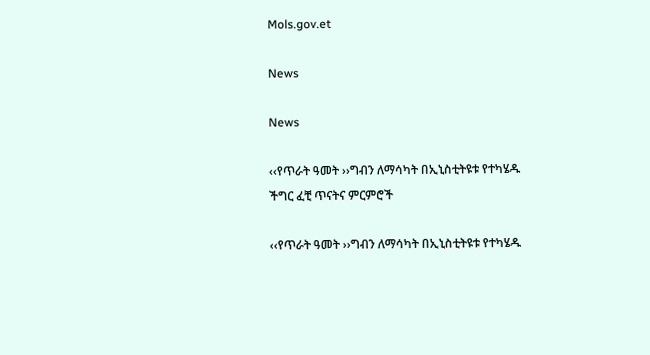Mols.gov.et

News

News

‹‹የጥራት ዓመት ››ግብን ለማሳካት በኢኒስቲትዩቱ የተካሄዱ ችግር ፈቺ ጥናትና ምርምሮች

‹‹የጥራት ዓመት ››ግብን ለማሳካት በኢኒስቲትዩቱ የተካሄዱ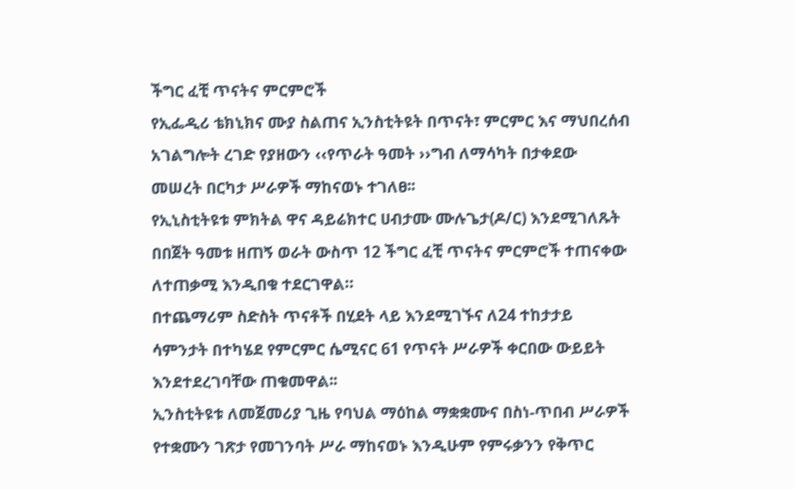ችግር ፈቺ ጥናትና ምርምሮች
የኢፌዲሪ ቴክኒክና ሙያ ስልጠና ኢንስቲትዩት በጥናት፣ ምርምር እና ማህበረሰብ አገልግሎት ረገድ የያዘውን ‹‹የጥራት ዓመት ››ግብ ለማሳካት በታቀደው መሠረት በርካታ ሥራዎች ማከናወኑ ተገለፀ፡፡
የኢኒስቲትዩቱ ምክትል ዋና ዳይሬክተር ሀብታሙ ሙሉጌታ(ዶ/ር) እንደሚገለጹት በበጀት ዓመቱ ዘጠኝ ወራት ውስጥ 12 ችግር ፈቺ ጥናትና ምርምሮች ተጠናቀው ለተጠቃሚ እንዲበቁ ተደርገዋል።
በተጨማሪም ስድስት ጥናቶች በሂደት ላይ እንደሚገኙና ለ24 ተከታታይ ሳምንታት በተካሄደ የምርምር ሴሚናር 61 የጥናት ሥራዎች ቀርበው ውይይት እንደተደረገባቸው ጠቁመዋል፡፡
ኢንስቲትዩቱ ለመጀመሪያ ጊዜ የባህል ማዕከል ማቋቋሙና በስነ-ጥበብ ሥራዎች የተቋሙን ገጽታ የመገንባት ሥራ ማከናወኑ እንዲሁም የምሩቃንን የቅጥር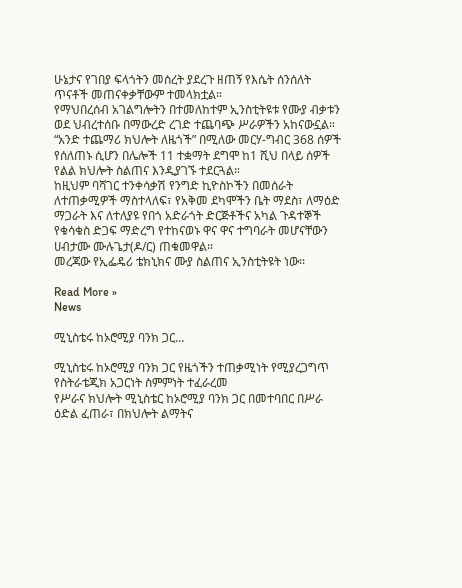ሁኔታና የገበያ ፍላጎትን መሰረት ያደረጉ ዘጠኝ የእሴት ሰንሰለት ጥናቶች መጠናቀቃቸውም ተመላክቷል።
የማህበረሰብ አገልግሎትን በተመለከተም ኢንስቲትዩቱ የሙያ ብቃቱን ወደ ህብረተሰቡ በማውረድ ረገድ ተጨባጭ ሥራዎችን አከናውኗል። “አንድ ተጨማሪ ክህሎት ለዜጎች” በሚለው መርሃ-ግብር 368 ሰዎች የሰለጠኑ ሲሆን በሌሎች 11 ተቋማት ደግሞ ከ1 ሺህ በላይ ሰዎች የልል ክህሎት ስልጠና እንዲያገኙ ተደርጓል።
ከዚህም ባሻገር ተንቀሳቃሽ የንግድ ኪዮስኮችን በመሰራት ለተጠቃሚዎች ማስተላለፍ፣ የአቅመ ደካሞችን ቤት ማደስ፣ ለማዕድ ማጋራት እና ለተለያዩ የበጎ አድራጎት ድርጅቶችና አካል ጉዳተኞች የቁሳቁስ ድጋፍ ማድረግ የተከናወኑ ዋና ዋና ተግባራት መሆናቸውን ሀብታሙ ሙሉጌታ(ዶ/ር) ጠቁመዋል፡፡
መረጃው የኢፌዴሪ ቴክኒክና ሙያ ስልጠና ኢንስቲትዩት ነው፡፡

Read More »
News

ሚኒስቴሩ ከኦሮሚያ ባንክ ጋር…

ሚኒስቴሩ ከኦሮሚያ ባንክ ጋር የዜጎችን ተጠቃሚነት የሚያረጋግጥ የስትራቴጂክ አጋርነት ስምምነት ተፈራረመ
የሥራና ክህሎት ሚኒስቴር ከኦሮሚያ ባንክ ጋር በመተባበር በሥራ ዕድል ፈጠራ፣ በክህሎት ልማትና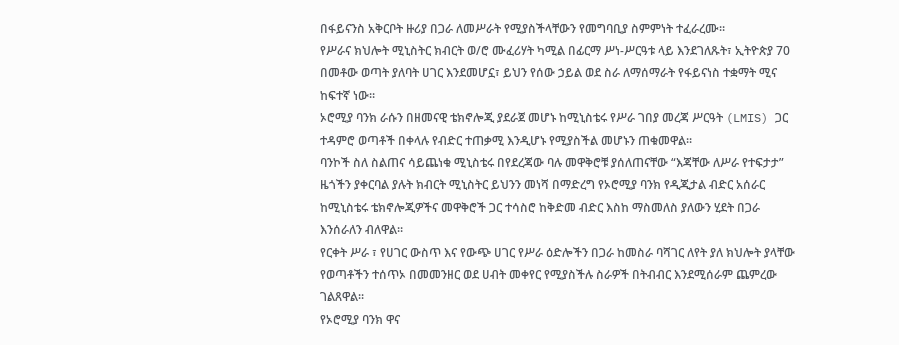በፋይናንስ አቅርቦት ዙሪያ በጋራ ለመሥራት የሚያስችላቸውን የመግባቢያ ስምምነት ተፈራረሙ።
የሥራና ክህሎት ሚኒስትር ክብርት ወ/ሮ ሙፈሪሃት ካሚል በፊርማ ሥነ-ሥርዓቱ ላይ እንደገለጹት፣ ኢትዮጵያ 70 በመቶው ወጣት ያለባት ሀገር እንደመሆኗ፣ ይህን የሰው ኃይል ወደ ስራ ለማሰማራት የፋይናነስ ተቋማት ሚና ከፍተኛ ነው።
ኦሮሚያ ባንክ ራሱን በዘመናዊ ቴክኖሎጂ ያደራጀ መሆኑ ከሚኒስቴሩ የሥራ ገበያ መረጃ ሥርዓት (LMIS) ጋር ተዳምሮ ወጣቶች በቀላሉ የብድር ተጠቃሚ እንዲሆኑ የሚያስችል መሆኑን ጠቁመዋል፡፡
ባንኮች ስለ ስልጠና ሳይጨነቁ ሚኒስቴሩ በየደረጃው ባሉ መዋቅሮቹ ያሰለጠናቸው “እጃቸው ለሥራ የተፍታታ” ዜጎችን ያቀርባል ያሉት ክብርት ሚኒስትር ይህንን መነሻ በማድረግ የኦሮሚያ ባንክ የዲጂታል ብድር አሰራር ከሚኒስቴሩ ቴክኖሎጂዎችና መዋቅሮች ጋር ተሳስሮ ከቅድመ ብድር እስከ ማስመለስ ያለውን ሂደት በጋራ እንሰራለን ብለዋል።
የርቀት ሥራ ፣ የሀገር ውስጥ እና የውጭ ሀገር የሥራ ዕድሎችን በጋራ ከመስራ ባሻገር ለየት ያለ ክህሎት ያላቸው የወጣቶችን ተሰጥኦ በመመንዘር ወደ ሀብት መቀየር የሚያስችሉ ስራዎች በትብብር እንደሚሰራም ጨምረው ገልጸዋል፡፡
የኦሮሚያ ባንክ ዋና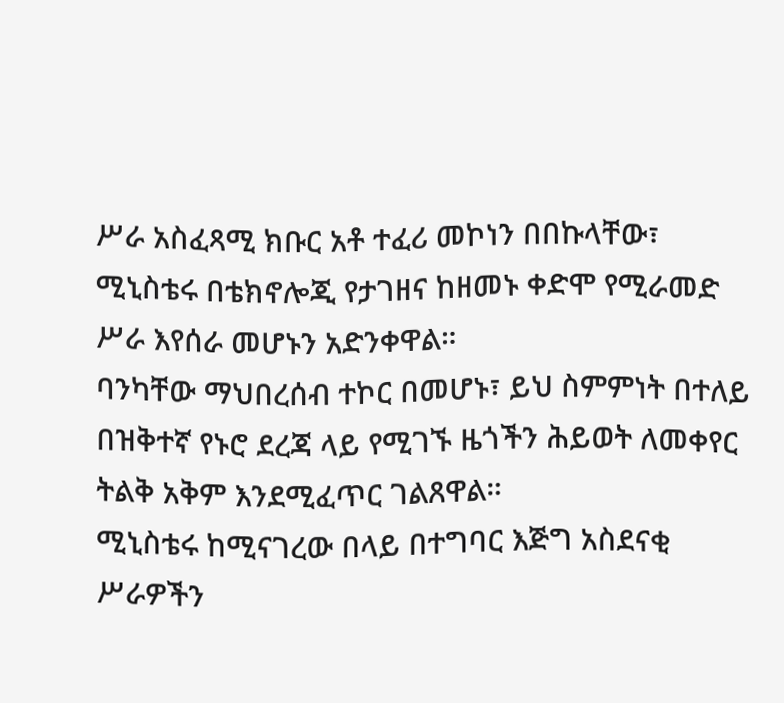ሥራ አስፈጻሚ ክቡር አቶ ተፈሪ መኮነን በበኩላቸው፣ ሚኒስቴሩ በቴክኖሎጂ የታገዘና ከዘመኑ ቀድሞ የሚራመድ ሥራ እየሰራ መሆኑን አድንቀዋል።
ባንካቸው ማህበረሰብ ተኮር በመሆኑ፣ ይህ ስምምነት በተለይ በዝቅተኛ የኑሮ ደረጃ ላይ የሚገኙ ዜጎችን ሕይወት ለመቀየር ትልቅ አቅም እንደሚፈጥር ገልጸዋል።
ሚኒስቴሩ ከሚናገረው በላይ በተግባር እጅግ አስደናቂ ሥራዎችን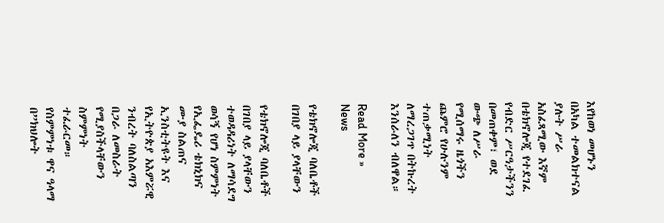እየከወነ መሆኑን በአካል ተመልክተናል ያሉት ሥራ አስፈጻሚው እኛም በቴክኖሎጂ የተደገፈ የብድር ሥርዓታችንን በመጠቀም፣ ወደ ውጭ ለሥራ የሚሰማሩ ዜጎችን ጨምሮ የሁሉንም ተጠቃሚነት ለማረጋገጥ በትኩረት እንሰራለን ብለዋል።

Read More »
News

የቴክኖሎጂ ባለቤቶች በገበያ ላይ ያላቸውን

የቴክኖሎጂ ባለቤቶች በገበያ ላይ ያላቸውን ተወዳዳሪነት ለማሳደግ ወሳኝ የሆነ ስምምነት
የኢፌዴሪ ቴክኒክና ሙያ ስልጠና ኢንስቲትዩት እና የኢትዮጵያ አእምሯዊ ንብረት ባለስልጣን በጋራ ለመስራት የሚያስችላቸውን ስምምነት ተፈራርመ።
የስምምነቱ ዋና ዓላማ በ”ክህሎት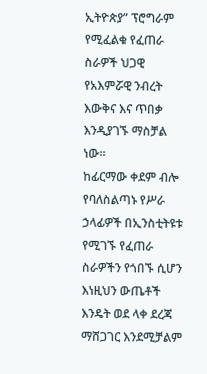ኢትዮጵያ” ፕሮግራም የሚፈልቁ የፈጠራ ስራዎች ህጋዊ የአእምሯዊ ንብረት እውቅና እና ጥበቃ እንዲያገኙ ማስቻል ነው።
ከፊርማው ቀደም ብሎ የባለስልጣኑ የሥራ ኃላፊዎች በኢንስቲትዩቱ የሚገኙ የፈጠራ ስራዎችን የጎበኙ ሲሆን እነዚህን ውጤቶች እንዴት ወደ ላቀ ደረጃ ማሸጋገር እንደሚቻልም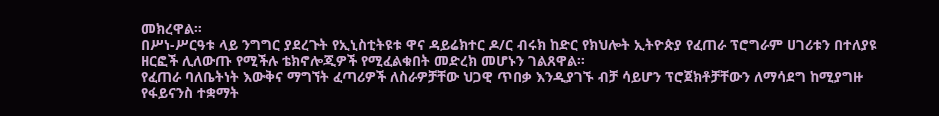መክረዋል።
በሥነ-ሥርዓቱ ላይ ንግግር ያደረጉት የኢኒስቲትዩቱ ዋና ዳይሬክተር ዶ/ር ብሩክ ከድር የክህሎት ኢትዮጵያ የፈጠራ ፕሮግራም ሀገሪቱን በተለያዩ ዘርፎች ሊለውጡ የሚችሉ ቴክኖሎጂዎች የሚፈልቁበት መድረክ መሆኑን ገልጸዋል።
የፈጠራ ባለቤትነት እውቅና ማግኘት ፈጣሪዎች ለስራዎቻቸው ህጋዊ ጥበቃ እንዲያገኙ ብቻ ሳይሆን ፕሮጀክቶቻቸውን ለማሳደግ ከሚያግዙ የፋይናንስ ተቋማት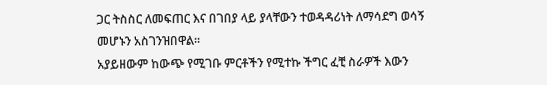ጋር ትስስር ለመፍጠር እና በገበያ ላይ ያላቸውን ተወዳዳሪነት ለማሳደግ ወሳኝ መሆኑን አስገንዝበዋል።
አያይዘውም ከውጭ የሚገቡ ምርቶችን የሚተኩ ችግር ፈቺ ስራዎች እውን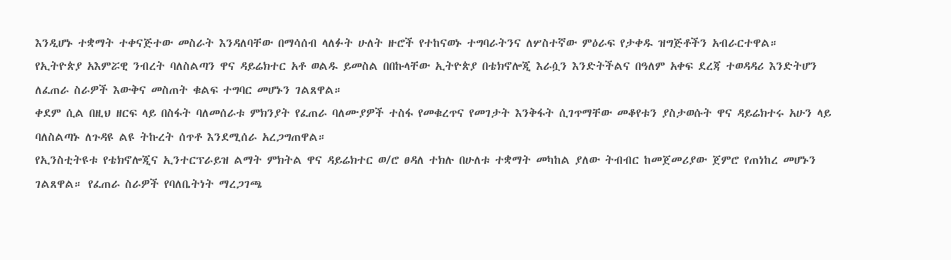እንዲሆኑ ተቋማት ተቀናጅተው መስራት እንዳለባቸው በማሳሰብ ላለፉት ሁለት ዙሮች የተከናወኑ ተግባራትንና ለሦስተኛው ምዕራፍ የታቀዱ ዝግጅቶችን አብራርተዋል።
የኢትዮጵያ አእምሯዊ ንብረት ባለስልጣን ዋና ዳይሬክተር አቶ ወልዱ ይመስል በበኩላቸው ኢትዮጵያ በቴክኖሎጂ እራሷን እንድትችልና በዓለም አቀፍ ደረጃ ተወዳዳሪ እንድትሆን ለፈጠራ ስራዎች እውቅና መስጠት ቁልፍ ተግባር መሆኑን ገልጸዋል።
ቀደም ሲል በዚህ ዘርፍ ላይ በስፋት ባለመሰራቱ ምክንያት የፈጠራ ባለሙያዎች ተስፋ የመቁረጥና የመገታት እንቅፋት ሲገጥማቸው መቆየቱን ያስታወሱት ዋና ዳይሬክተሩ አሁን ላይ ባለስልጣኑ ለጉዳዩ ልዩ ትኩረት ሰጥቶ እንደሚሰራ አረጋግጠዋል።
የኢንስቲትዩቱ የቴክኖሎጂና ኢንተርፕራይዝ ልማት ምክትል ዋና ዳይሬክተር ወ/ሮ ፀዳለ ተክሉ በሁለቱ ተቋማት መካከል ያለው ትብብር ከመጀመሪያው ጀምሮ የጠነከረ መሆኑን ገልጸዋል። የፈጠራ ስራዎች የባለቤትነት ማረጋገጫ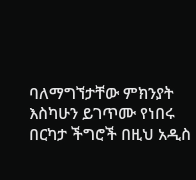ባለማግኘታቸው ምክንያት እስካሁን ይገጥሙ የነበሩ በርካታ ችግሮች በዚህ አዲስ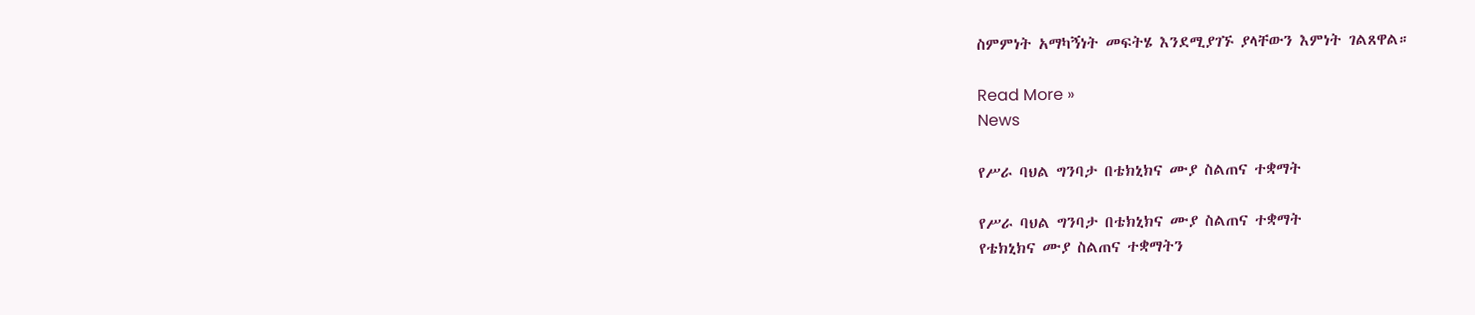ስምምነት አማካኝነት መፍትሄ እንደሚያገኙ ያላቸውን እምነት ገልጸዋል።

Read More »
News

የሥራ ባህል ግንባታ በቴክኒክና ሙያ ስልጠና ተቋማት

የሥራ ባህል ግንባታ በቴክኒክና ሙያ ስልጠና ተቋማት
የቴክኒክና ሙያ ስልጠና ተቋማትን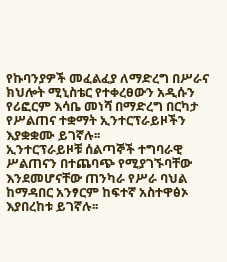የኩባንያዎች መፈልፈያ ለማድረግ በሥራና ክህሎት ሚኒስቴር የተቀረፀውን አዲሱን የሪፎርም እሳቤ መነሻ በማድረግ በርካታ የሥልጠና ተቋማት ኢንተርፕራይዞችን እያቋቋሙ ይገኛሉ፡፡
ኢንተርፕራይዞቹ ሰልጣኞች ተግባራዊ ሥልጠናን በተጨባጭ የሚያገኙባቸው እንደመሆናቸው ጠንካራ የሥራ ባህል ከማዳበር አንፃርም ከፍተኛ አስተዋፅኦ እያበረከቱ ይገኛሉ፡፡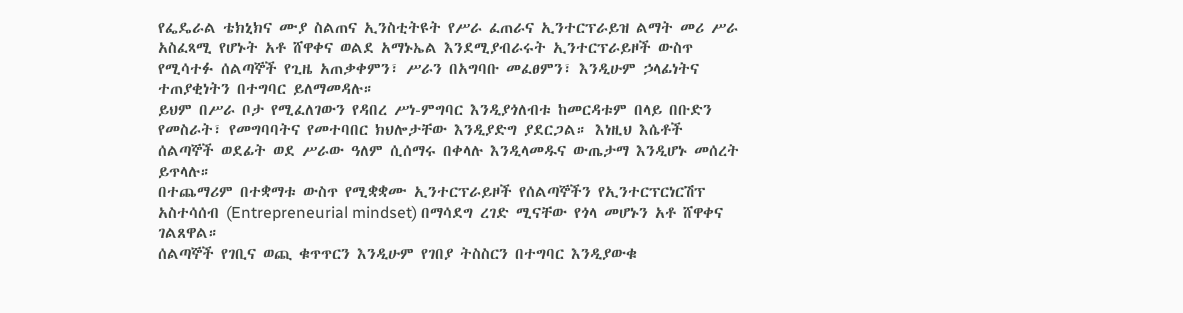የፌዴራል ቴክኒክና ሙያ ስልጠና ኢንስቲትዩት የሥራ ፈጠራና ኢንተርፕራይዝ ልማት መሪ ሥራ አስፈጻሚ የሆኑት አቶ ሸዋቀና ወልደ አማኑኤል እንደሚያብራሩት ኢንተርፕራይዞች ውስጥ የሚሳተፉ ሰልጣኞች የጊዜ አጠቃቀምን፣ ሥራን በአግባቡ መፈፀምን፣ እንዲሁም ኃላፊነትና ተጠያቂነትን በተግባር ይለማመዳሉ።
ይህም በሥራ ቦታ የሚፈለገውን የዳበረ ሥነ-ምግባር እንዲያጎለብቱ ከመርዳቱም በላይ በቡድን የመስራት፣ የመግባባትና የመተባበር ክህሎታቸው እንዲያድግ ያደርጋል። እነዚህ እሴቶች ሰልጣኞች ወደፊት ወደ ሥራው ዓለም ሲሰማሩ በቀላሉ እንዲላመዱና ውጤታማ እንዲሆኑ መሰረት ይጥላሉ።
በተጨማሪም በተቋማቱ ውስጥ የሚቋቋሙ ኢንተርፕራይዞች የሰልጣኞችን የኢንተርፕርነርሽፕ አስተሳሰብ (Entrepreneurial mindset) በማሳደግ ረገድ ሚናቸው የጎላ መሆኑን አቶ ሸዋቀና ገልጸዋል።
ሰልጣኞች የገቢና ወጪ ቁጥጥርን እንዲሁም የገበያ ትስስርን በተግባር እንዲያውቁ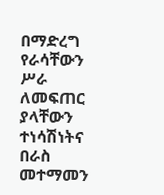በማድረግ የራሳቸውን ሥራ ለመፍጠር ያላቸውን ተነሳሽነትና በራስ መተማመን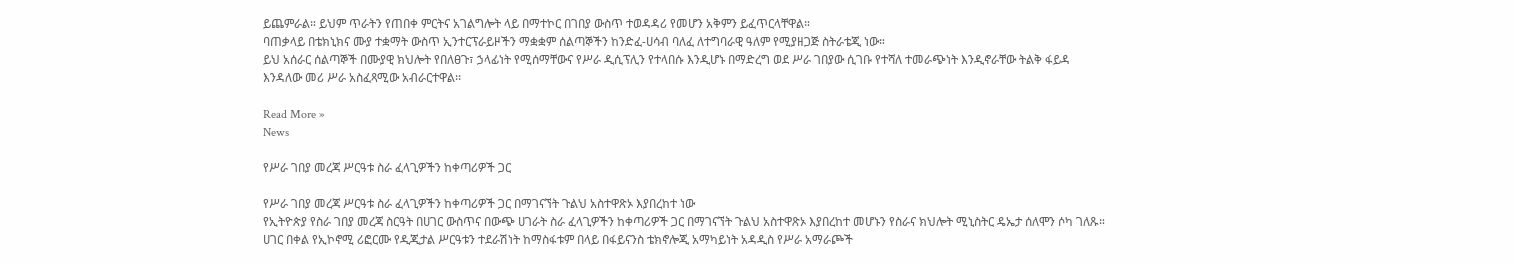ይጨምራል። ይህም ጥራትን የጠበቀ ምርትና አገልግሎት ላይ በማተኮር በገበያ ውስጥ ተወዳዳሪ የመሆን አቅምን ይፈጥርላቸዋል።
ባጠቃላይ በቴክኒክና ሙያ ተቋማት ውስጥ ኢንተርፕራይዞችን ማቋቋም ሰልጣኞችን ከንድፈ-ሀሳብ ባለፈ ለተግባራዊ ዓለም የሚያዘጋጅ ስትራቴጂ ነው።
ይህ አሰራር ሰልጣኞች በሙያዊ ክህሎት የበለፀጉ፣ ኃላፊነት የሚሰማቸውና የሥራ ዲሲፕሊን የተላበሱ እንዲሆኑ በማድረግ ወደ ሥራ ገበያው ሲገቡ የተሻለ ተመራጭነት እንዲኖራቸው ትልቅ ፋይዳ እንዳለው መሪ ሥራ አስፈጻሚው አብራርተዋል፡፡

Read More »
News

የሥራ ገበያ መረጃ ሥርዓቱ ስራ ፈላጊዎችን ከቀጣሪዎች ጋር

የሥራ ገበያ መረጃ ሥርዓቱ ስራ ፈላጊዎችን ከቀጣሪዎች ጋር በማገናኘት ጉልህ አስተዋጽኦ እያበረከተ ነው
የኢትዮጵያ የስራ ገበያ መረጃ ስርዓት በሀገር ውስጥና በውጭ ሀገራት ስራ ፈላጊዎችን ከቀጣሪዎች ጋር በማገናኘት ጉልህ አስተዋጽኦ እያበረከተ መሆኑን የስራና ክህሎት ሚኒስትር ዴኤታ ሰለሞን ሶካ ገለጹ።
ሀገር በቀል የኢኮኖሚ ሪፎርሙ የዲጂታል ሥርዓቱን ተደራሽነት ከማስፋቱም በላይ በፋይናንስ ቴክኖሎጂ አማካይነት አዳዲስ የሥራ አማራጮች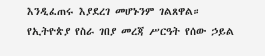እንዲፈጠሩ እያደረገ መሆኑንም ገልጸዋል።
የኢትዮጵያ የስራ ገበያ መረጃ ሥርዓት የሰው ኃይል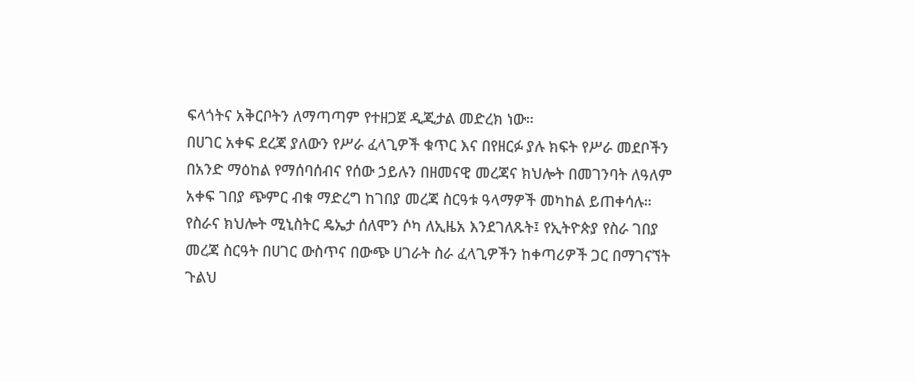ፍላጎትና አቅርቦትን ለማጣጣም የተዘጋጀ ዲጂታል መድረክ ነው።
በሀገር አቀፍ ደረጃ ያለውን የሥራ ፈላጊዎች ቁጥር እና በየዘርፉ ያሉ ክፍት የሥራ መደቦችን በአንድ ማዕከል የማሰባሰብና የሰው ኃይሉን በዘመናዊ መረጃና ክህሎት በመገንባት ለዓለም አቀፍ ገበያ ጭምር ብቁ ማድረግ ከገበያ መረጃ ስርዓቱ ዓላማዎች መካከል ይጠቀሳሉ።
የስራና ክህሎት ሚኒስትር ዴኤታ ሰለሞን ሶካ ለኢዜአ እንደገለጹት፤ የኢትዮጵያ የስራ ገበያ መረጃ ስርዓት በሀገር ውስጥና በውጭ ሀገራት ስራ ፈላጊዎችን ከቀጣሪዎች ጋር በማገናኘት ጉልህ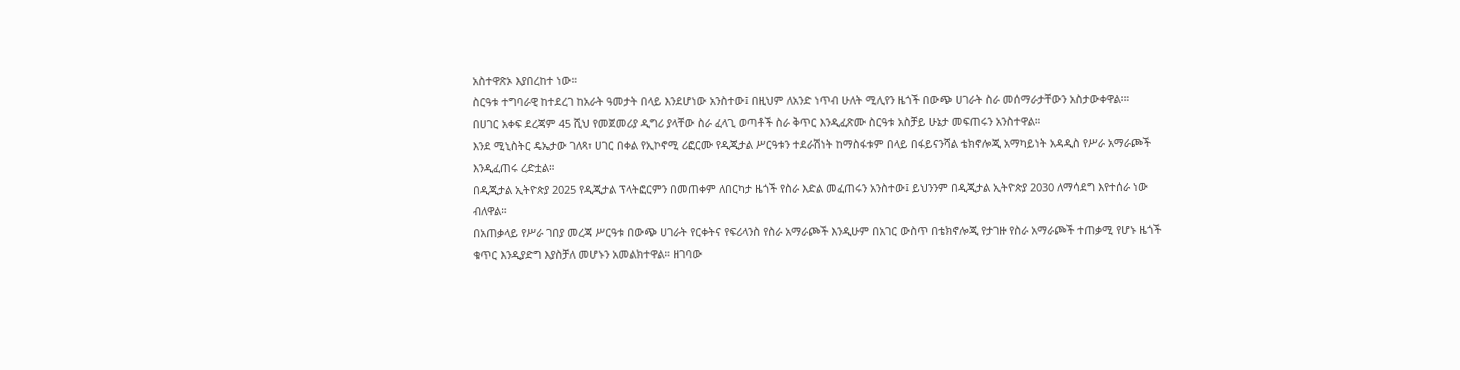አስተዋጽኦ እያበረከተ ነው።
ስርዓቱ ተግባራዊ ከተደረገ ከአራት ዓመታት በላይ እንደሆነው አንስተው፤ በዚህም ለአንድ ነጥብ ሁለት ሚሊየን ዜጎች በውጭ ሀገራት ስራ መሰማራታቸውን አስታውቀዋል፡።
በሀገር አቀፍ ደረጃም 45 ሺህ የመጀመሪያ ዲግሪ ያላቸው ስራ ፈላጊ ወጣቶች ስራ ቅጥር እንዲፈጽሙ ስርዓቱ አስቻይ ሁኔታ መፍጠሩን አንስተዋል።
እንደ ሚኒስትር ዴኤታው ገለጻ፣ ሀገር በቀል የኢኮኖሚ ሪፎርሙ የዲጂታል ሥርዓቱን ተደራሽነት ከማስፋቱም በላይ በፋይናንሻል ቴክኖሎጂ አማካይነት አዳዲስ የሥራ አማራጮች እንዲፈጠሩ ረድቷል።
በዲጂታል ኢትዮጵያ 2025 የዲጂታል ፕላትፎርምን በመጠቀም ለበርካታ ዜጎች የስራ እድል መፈጠሩን አንስተው፤ ይህንንም በዲጂታል ኢትዮጵያ 2030 ለማሳደግ እየተሰራ ነው ብለዋል።
በአጠቃላይ የሥራ ገበያ መረጃ ሥርዓቱ በውጭ ሀገራት የርቀትና የፍሪላንስ የስራ አማራጮች እንዲሁም በአገር ውስጥ በቴክኖሎጂ የታገዙ የስራ አማራጮች ተጠቃሚ የሆኑ ዜጎች ቁጥር እንዲያድግ እያስቻለ መሆኑን አመልክተዋል። ዘገባው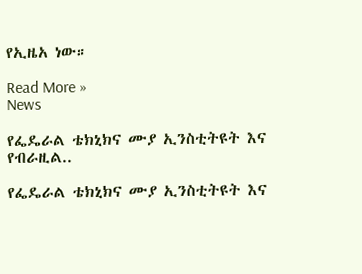የኢዜአ ነው።

Read More »
News

የፌዴራል ቴክኒክና ሙያ ኢንስቲትዩት እና የብራዚል..

የፌዴራል ቴክኒክና ሙያ ኢንስቲትዩት እና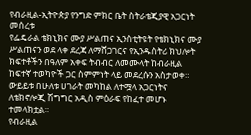የብራዚል-ኢትዮጵያ የንግድ ምክር ቤት ስትራቴጂያዊ አጋርነት መሰረቱ
የፌዴራል ቴክኒክና ሙያ ሥልጠና ኢንስቲትዩት የቴክኒክና ሙያ ሥልጠናን ወደ ላቀ ደረጃ ለማሸጋገርና የኢንዱስትሪ ክህሎት ክፍተቶችን በዓለም አቀፍ ትብብር ለመሙላት ከብራዚል ከፍተኛ ተወካዮች ጋር ስምምነት ላይ መደረሱን አስታወቀ።
ውይይቱ በሁለቱ ሀገራት መካከል ለተሟላ አጋርነትና ለቴክኖሎጂ ሽግግር አዲስ ምዕራፍ የከፈተ መሆኑ ተመላክቷል።
የብራዚል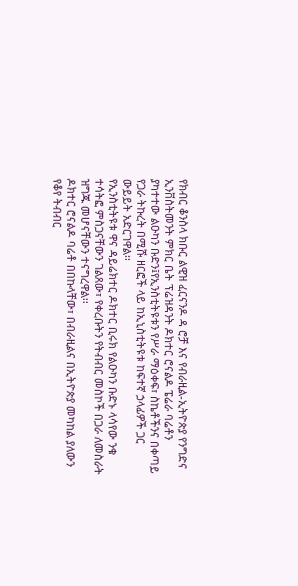የክብር ቆንስላ ክቡር ልዊዝ ፈርናንዶ ዳ ሮቻ እና የብራዚል-ኢትዮጵያ የንግድና ኢንቨስትመንት ምክር ቤት ፕሬዝዳንት ዶክተር ሮናልዶ ፔሬራ ባሬቶን ያካተተው ልዑካን ቡድን፤የኢንስቲትዩቱን የሥራ ማዕቀፍ፣ ስኬቶችንና በቀጣይ የጋራ ትኩረት በሚሹ ዘርፎች ላይ ከኢኒስቲትዩቱ ከፍተኛ ኃላፊዎች ጋር ውይይት አድርገዋል፡፡
የኢንስቲትዩቱ ዋና ዳይሬክተር ዶክተር ቢሩክ የልዑካን ቡድኑ ላሳየው ንቁ ተሳትፎ ምስጋናቸውን ገልጸው፣ የቀረቡትን የትብብር መስኮች በጋራ ለመስራት ዝግጁ መሆናቸውን ተናግረዋል፡፡
ዶክተር ሮናልዶ ባሬቶ በበኩላቸው፣ በብራዚልና በኢትዮጵያ መካከል ያለውን የቆየ ትብብር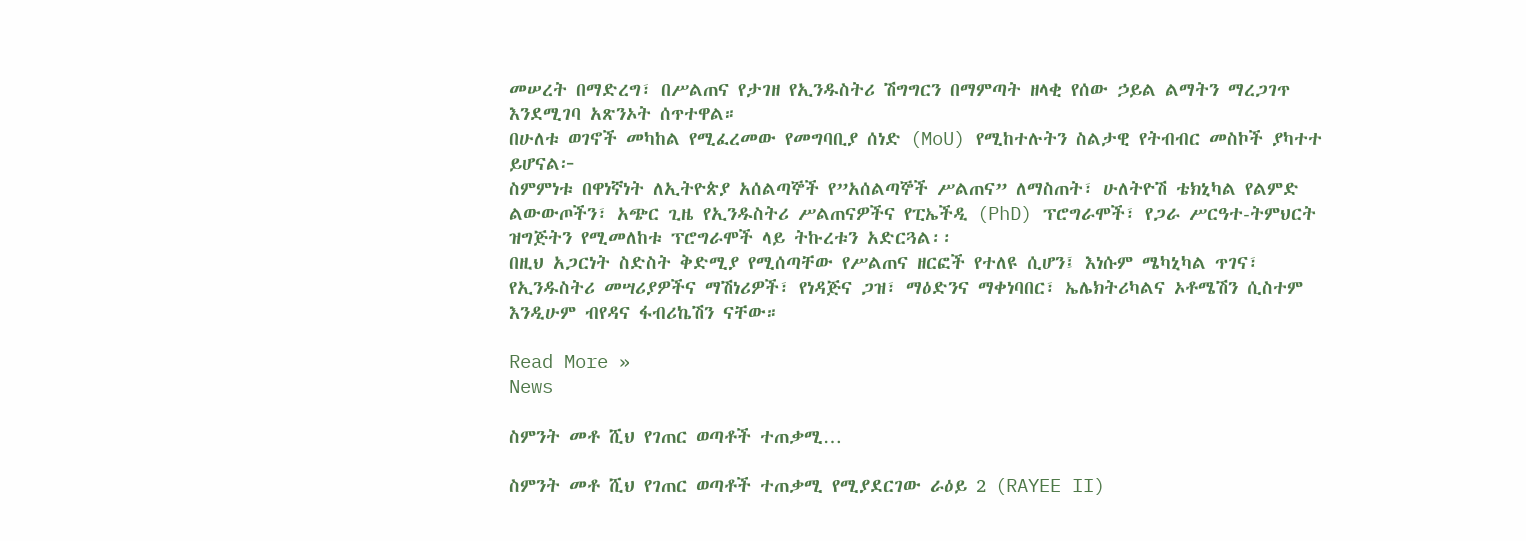መሠረት በማድረግ፣ በሥልጠና የታገዘ የኢንዱስትሪ ሽግግርን በማምጣት ዘላቂ የሰው ኃይል ልማትን ማረጋገጥ እንደሚገባ አጽንኦት ሰጥተዋል።
በሁለቱ ወገኖች መካከል የሚፈረመው የመግባቢያ ሰነድ (MoU) የሚከተሉትን ስልታዊ የትብብር መስኮች ያካተተ ይሆናል፦
ስምምነቱ በዋነኛነት ለኢትዮጵያ አሰልጣኞች የ”አሰልጣኞች ሥልጠና” ለማስጠት፣ ሁለትዮሽ ቴክኒካል የልምድ ልውውጦችን፣ አጭር ጊዜ የኢንዱስትሪ ሥልጠናዎችና የፒኤችዲ (PhD) ፕሮግራሞች፣ የጋራ ሥርዓተ-ትምህርት ዝግጅትን የሚመለከቱ ፕሮግራሞች ላይ ትኩረቱን አድርጓል፡፡
በዚህ አጋርነት ስድስት ቅድሚያ የሚሰጣቸው የሥልጠና ዘርፎች የተለዩ ሲሆን፤ እነሱም ሜካኒካል ጥገና፣ የኢንዱስትሪ መሣሪያዎችና ማሽነሪዎች፣ የነዳጅና ጋዝ፣ ማዕድንና ማቀነባበር፣ ኤሌክትሪካልና ኦቶሜሽን ሲስተም እንዲሁም ብየዳና ፋብሪኬሽን ናቸው።

Read More »
News

ስምንት መቶ ሺህ የገጠር ወጣቶች ተጠቃሚ…

ስምንት መቶ ሺህ የገጠር ወጣቶች ተጠቃሚ የሚያደርገው ራዕይ 2 (RAYEE II)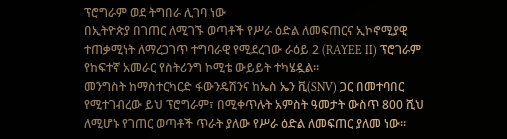ፕሮግራም ወደ ትግበራ ሊገባ ነው
በኢትዮጵያ በገጠር ለሚገኙ ወጣቶች የሥራ ዕድል ለመፍጠርና ኢኮኖሚያዊ ተጠቃሚነት ለማረጋገጥ ተግባራዊ የሚደረገው ራዕይ 2 (RAYEE II) ፕሮገራም የከፍተኛ አመራር የስትሪንግ ኮሚቴ ውይይት ተካሄዷል፡፡
መንግስት ከማስተርካርድ ፋውንዴሽንና ከኤስ ኤን ቪ(SNV) ጋር በመተባበር የሚተገብረው ይህ ፕሮግራም፣ በሚቀጥሉት አምስት ዓመታት ውስጥ 800 ሺህ ለሚሆኑ የገጠር ወጣቶች ጥራት ያለው የሥራ ዕድል ለመፍጠር ያለመ ነው።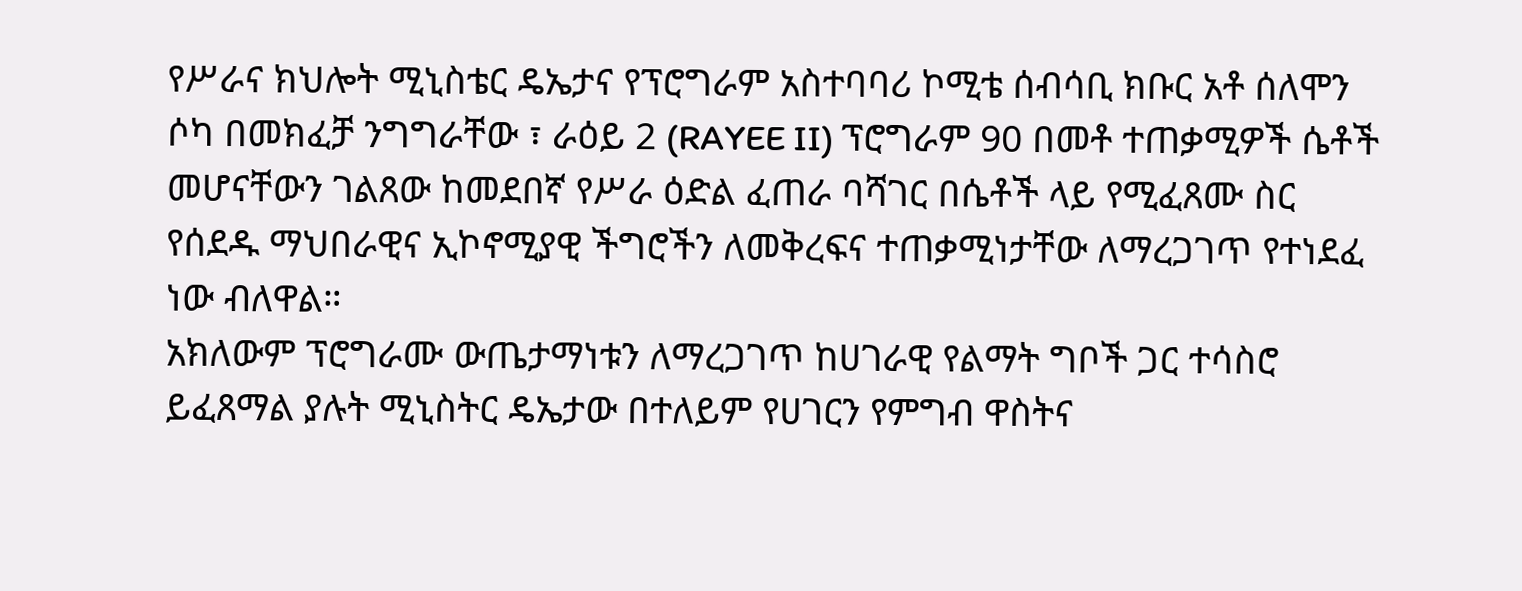የሥራና ክህሎት ሚኒስቴር ዴኤታና የፕሮግራም አስተባባሪ ኮሚቴ ሰብሳቢ ክቡር አቶ ሰለሞን ሶካ በመክፈቻ ንግግራቸው ፣ ራዕይ 2 (RAYEE II) ፕሮግራም 90 በመቶ ተጠቃሚዎች ሴቶች መሆናቸውን ገልጸው ከመደበኛ የሥራ ዕድል ፈጠራ ባሻገር በሴቶች ላይ የሚፈጸሙ ስር የሰደዱ ማህበራዊና ኢኮኖሚያዊ ችግሮችን ለመቅረፍና ተጠቃሚነታቸው ለማረጋገጥ የተነደፈ ነው ብለዋል።
አክለውም ፕሮግራሙ ውጤታማነቱን ለማረጋገጥ ከሀገራዊ የልማት ግቦች ጋር ተሳስሮ ይፈጸማል ያሉት ሚኒስትር ዴኤታው በተለይም የሀገርን የምግብ ዋስትና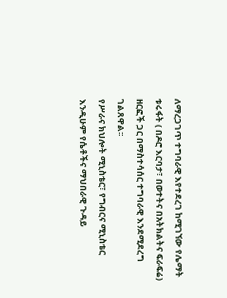ለማረጋገጥ ተግባራዊ እየተደረገ ከሚገኘው የሌማት ቱሩፋት ( በዶሮ እርባታ፣ በወተትና በአትክልትና ፍራፍሬ) ዘርፎች ጋር በማስተሳሰር ተግባራዊ እንደሚደረግ ገልጸዋል፡፡
የሥራና ክህሎት ሚኒስቴር፣ የግብርና ሚኒስቴር እንዲሁም የሴቶችና ማህበራዊ ጉዳይ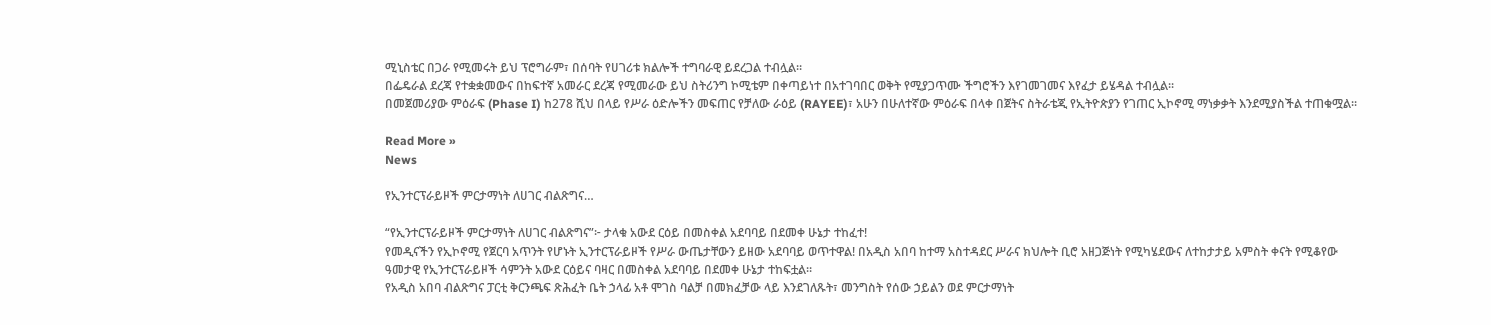ሚኒስቴር በጋራ የሚመሩት ይህ ፕሮግራም፣ በሰባት የሀገሪቱ ክልሎች ተግባራዊ ይደረጋል ተብሏል።
በፌዴራል ደረጃ የተቋቋመውና በከፍተኛ አመራር ደረጃ የሚመራው ይህ ስትሪንግ ኮሚቴም በቀጣይነተ በአተገባበር ወቅት የሚያጋጥሙ ችግሮችን እየገመገመና እየፈታ ይሄዳል ተብሏል፡፡
በመጀመሪያው ምዕራፍ (Phase I) ከ278 ሺህ በላይ የሥራ ዕድሎችን መፍጠር የቻለው ራዕይ (RAYEE)፣ አሁን በሁለተኛው ምዕራፍ በላቀ በጀትና ስትራቴጂ የኢትዮጵያን የገጠር ኢኮኖሚ ማነቃቃት እንደሚያስችል ተጠቁሟል፡፡

Read More »
News

የኢንተርፕራይዞች ምርታማነት ለሀገር ብልጽግና…

“የኢንተርፕራይዞች ምርታማነት ለሀገር ብልጽግና”፦ ታላቁ አውደ ርዕይ በመስቀል አደባባይ በደመቀ ሁኔታ ተከፈተ!
የመዲናችን የኢኮኖሚ የጀርባ አጥንት የሆኑት ኢንተርፕራይዞች የሥራ ውጤታቸውን ይዘው አደባባይ ወጥተዋል! በአዲስ አበባ ከተማ አስተዳደር ሥራና ክህሎት ቢሮ አዘጋጅነት የሚካሄደውና ለተከታታይ አምስት ቀናት የሚቆየው ዓመታዊ የኢንተርፕራይዞች ሳምንት አውደ ርዕይና ባዛር በመስቀል አደባባይ በደመቀ ሁኔታ ተከፍቷል።
የአዲስ አበባ ብልጽግና ፓርቲ ቅርንጫፍ ጽሕፈት ቤት ኃላፊ አቶ ሞገስ ባልቻ በመክፈቻው ላይ እንደገለጹት፣ መንግስት የሰው ኃይልን ወደ ምርታማነት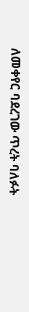ለመቀየር ባደረገው ጥረት ባለፉት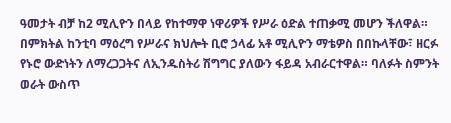ዓመታት ብቻ ከ2 ሚሊዮን በላይ የከተማዋ ነዋሪዎች የሥራ ዕድል ተጠቃሚ መሆን ችለዋል።
በምክትል ከንቲባ ማዕረግ የሥራና ክህሎት ቢሮ ኃላፊ አቶ ሚሊዮን ማቴዎስ በበኩላቸው፣ ዘርፉ የኑሮ ውድነትን ለማረጋጋትና ለኢንዱስትሪ ሽግግር ያለውን ፋይዳ አብራርተዋል። ባለፉት ስምንት ወራት ውስጥ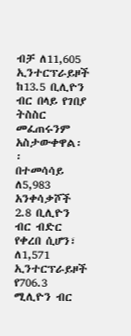ብቻ ለ11,605 ኢንተርፕራይዞች ከ13.5 ቢሊዮን ብር በላይ የገበያ ትስስር መፈጠሩንም አስታውቀዋል፡፡
በተመሳሳይ ለ5,983 አንቀሳቃሾች 2.8 ቢሊዮን ብር ብድር የቀረበ ሲሆን፣ ለ1,571 ኢንተርፕራይዞች የ706.3 ሚሊዮን ብር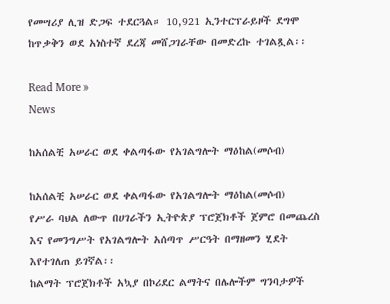የመሣሪያ ሊዝ ድጋፍ ተደርጓል። 10,921 ኢንተርፕራይዞች ደግሞ ከጥቃቅን ወደ አነስተኛ ደረጃ መሸጋገራቸው በመድረኩ ተገልጿል፡፡

Read More »
News

ከአሰልቺ አሠራር ወደ ቀልጣፋው የአገልግሎት ማዕከል(መሶብ)

ከአሰልቺ አሠራር ወደ ቀልጣፋው የአገልግሎት ማዕከል(መሶብ)
የሥራ ባህል ለውጥ በሀገራችን ኢትዮጵያ ፕሮጀክቶች ጀምሮ በመጨረስ እና የመንግሥት የአገልግሎት አሰጣጥ ሥርዓት በማዘመን ሂደት እየተገለጠ ይገኛል፡፡
ከልማት ፕሮጀክቶች አኳያ በኮሪደር ልማትና በሌሎችም ግንባታዎች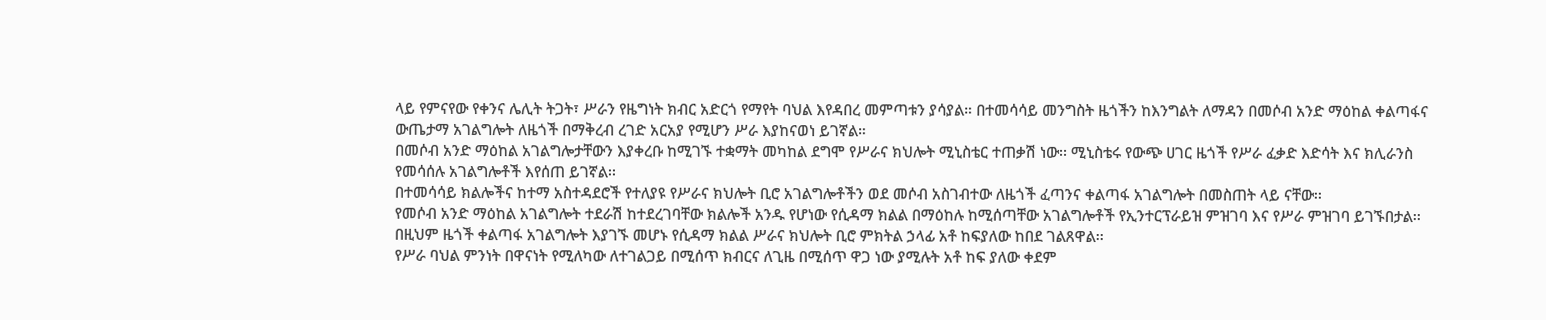ላይ የምናየው የቀንና ሌሊት ትጋት፣ ሥራን የዜግነት ክብር አድርጎ የማየት ባህል እየዳበረ መምጣቱን ያሳያል። በተመሳሳይ መንግስት ዜጎችን ከእንግልት ለማዳን በመሶብ አንድ ማዕከል ቀልጣፋና ውጤታማ አገልግሎት ለዜጎች በማቅረብ ረገድ አርአያ የሚሆን ሥራ እያከናወነ ይገኛል።
በመሶብ አንድ ማዕከል አገልግሎታቸውን እያቀረቡ ከሚገኙ ተቋማት መካከል ደግሞ የሥራና ክህሎት ሚኒስቴር ተጠቃሽ ነው፡፡ ሚኒስቴሩ የውጭ ሀገር ዜጎች የሥራ ፈቃድ እድሳት እና ክሊራንስ የመሳሰሉ አገልግሎቶች እየሰጠ ይገኛል፡፡
በተመሳሳይ ክልሎችና ከተማ አስተዳደሮች የተለያዩ የሥራና ክህሎት ቢሮ አገልግሎቶችን ወደ መሶብ አስገብተው ለዜጎች ፈጣንና ቀልጣፋ አገልግሎት በመስጠት ላይ ናቸው፡፡
የመሶብ አንድ ማዕከል አገልግሎት ተደራሽ ከተደረገባቸው ክልሎች አንዱ የሆነው የሲዳማ ክልል በማዕከሉ ከሚሰጣቸው አገልግሎቶች የኢንተርፕራይዝ ምዝገባ እና የሥራ ምዝገባ ይገኙበታል፡፡ በዚህም ዜጎች ቀልጣፋ አገልግሎት እያገኙ መሆኑ የሲዳማ ክልል ሥራና ክህሎት ቢሮ ምክትል ኃላፊ አቶ ከፍያለው ከበደ ገልጸዋል፡፡
የሥራ ባህል ምንነት በዋናነት የሚለካው ለተገልጋይ በሚሰጥ ክብርና ለጊዜ በሚሰጥ ዋጋ ነው ያሚሉት አቶ ከፍ ያለው ቀደም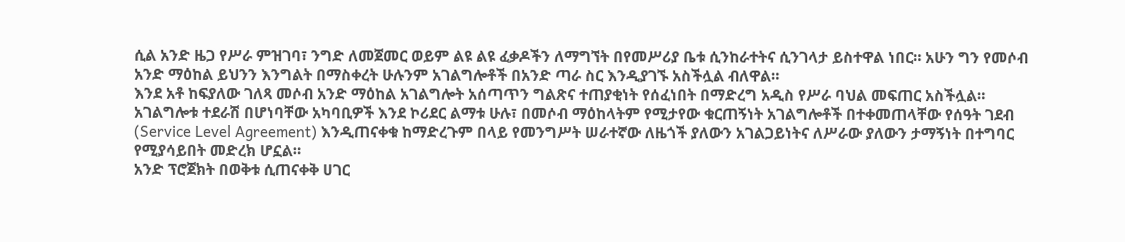ሲል አንድ ዜጋ የሥራ ምዝገባ፣ ንግድ ለመጀመር ወይም ልዩ ልዩ ፈቃዶችን ለማግኘት በየመሥሪያ ቤቱ ሲንከራተትና ሲንገላታ ይስተዋል ነበር። አሁን ግን የመሶብ አንድ ማዕከል ይህንን እንግልት በማስቀረት ሁሉንም አገልግሎቶች በአንድ ጣራ ስር እንዲያገኙ አስችሏል ብለዋል።
እንደ አቶ ከፍያለው ገለጻ መሶብ አንድ ማዕከል አገልግሎት አሰጣጥን ግልጽና ተጠያቂነት የሰፈነበት በማድረግ አዲስ የሥራ ባህል መፍጠር አስችሏል።
አገልግሎቱ ተደራሽ በሆነባቸው አካባቢዎች እንደ ኮሪደር ልማቱ ሁሉ፣ በመሶብ ማዕከላትም የሚታየው ቁርጠኝነት አገልግሎቶች በተቀመጠላቸው የሰዓት ገደብ (Service Level Agreement) እንዲጠናቀቁ ከማድረጉም በላይ የመንግሥት ሠራተኛው ለዜጎች ያለውን አገልጋይነትና ለሥራው ያለውን ታማኝነት በተግባር የሚያሳይበት መድረክ ሆኗል።
አንድ ፕሮጀክት በወቅቱ ሲጠናቀቅ ሀገር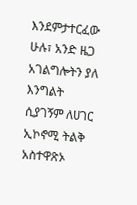እንደምታተርፈው ሁሉ፣ አንድ ዜጋ አገልግሎትን ያለ እንግልት ሲያገኝም ለሀገር ኢኮኖሚ ትልቅ አስተዋጽኦ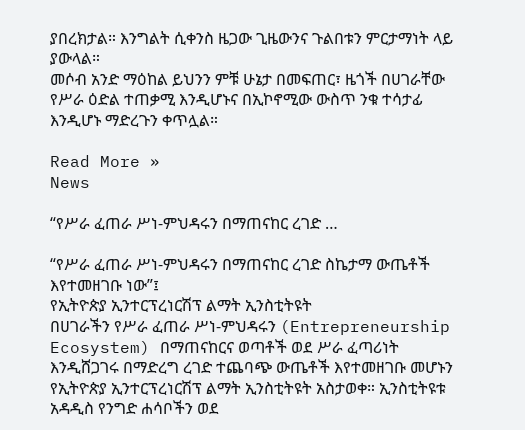ያበረክታል። እንግልት ሲቀንስ ዜጋው ጊዜውንና ጉልበቱን ምርታማነት ላይ ያውላል።
መሶብ አንድ ማዕከል ይህንን ምቹ ሁኔታ በመፍጠር፣ ዜጎች በሀገራቸው የሥራ ዕድል ተጠቃሚ እንዲሆኑና በኢኮኖሚው ውስጥ ንቁ ተሳታፊ እንዲሆኑ ማድረጉን ቀጥሏል።

Read More »
News

“የሥራ ፈጠራ ሥነ-ምህዳሩን በማጠናከር ረገድ …

“የሥራ ፈጠራ ሥነ-ምህዳሩን በማጠናከር ረገድ ስኬታማ ውጤቶች እየተመዘገቡ ነው”፤
የኢትዮጵያ ኢንተርፕረነርሽፕ ልማት ኢንስቲትዩት
በሀገራችን የሥራ ፈጠራ ሥነ-ምህዳሩን (Entrepreneurship Ecosystem) በማጠናከርና ወጣቶች ወደ ሥራ ፈጣሪነት እንዲሸጋገሩ በማድረግ ረገድ ተጨባጭ ውጤቶች እየተመዘገቡ መሆኑን የኢትዮጵያ ኢንተርፕረነርሽፕ ልማት ኢንስቲትዩት አስታወቀ። ኢንስቲትዩቱ አዳዲስ የንግድ ሐሳቦችን ወደ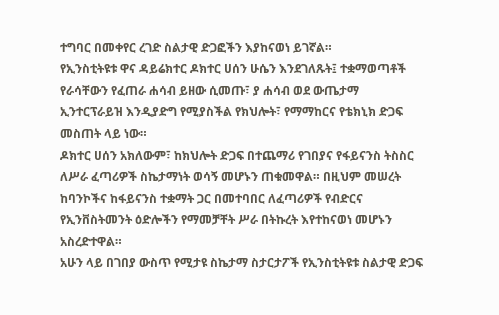ተግባር በመቀየር ረገድ ስልታዊ ድጋፎችን እያከናወነ ይገኛል።
የኢንስቲትዩቱ ዋና ዳይሬክተር ዶክተር ሀሰን ሁሴን እንደገለጹት፤ ተቋማወጣቶች የራሳቸውን የፈጠራ ሐሳብ ይዘው ሲመጡ፣ ያ ሐሳብ ወደ ውጤታማ ኢንተርፕራይዝ እንዲያድግ የሚያስችል የክህሎት፣ የማማከርና የቴክኒክ ድጋፍ መስጠት ላይ ነው።
ዶክተር ሀሰን አክለውም፣ ከክህሎት ድጋፍ በተጨማሪ የገበያና የፋይናንስ ትስስር ለሥራ ፈጣሪዎች ስኬታማነት ወሳኝ መሆኑን ጠቁመዋል። በዚህም መሠረት ከባንኮችና ከፋይናንስ ተቋማት ጋር በመተባበር ለፈጣሪዎች የብድርና የኢንቨስትመንት ዕድሎችን የማመቻቸት ሥራ በትኩረት እየተከናወነ መሆኑን አስረድተዋል።
አሁን ላይ በገበያ ውስጥ የሚታዩ ስኬታማ ስታርታፖች የኢንስቲትዩቱ ስልታዊ ድጋፍ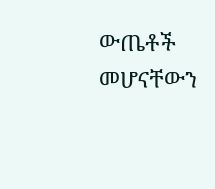ውጤቶች መሆናቸውን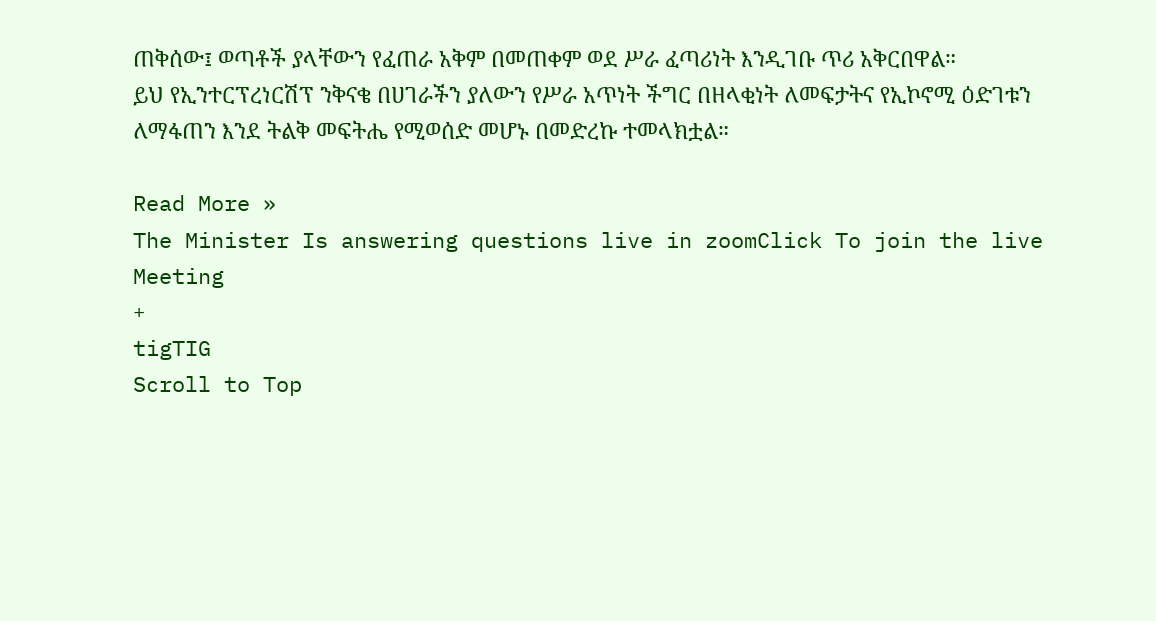ጠቅሰው፤ ወጣቶች ያላቸውን የፈጠራ አቅም በመጠቀም ወደ ሥራ ፈጣሪነት እንዲገቡ ጥሪ አቅርበዋል።
ይህ የኢንተርፕረነርሽፕ ንቅናቄ በሀገራችን ያለውን የሥራ አጥነት ችግር በዘላቂነት ለመፍታትና የኢኮኖሚ ዕድገቱን ለማፋጠን እንደ ትልቅ መፍትሔ የሚወሰድ መሆኑ በመድረኩ ተመላክቷል።

Read More »
The Minister Is answering questions live in zoomClick To join the live Meeting
+
tigTIG
Scroll to Top